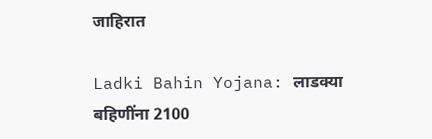जाहिरात

Ladki Bahin Yojana: लाडक्या बहि‍णींना 2100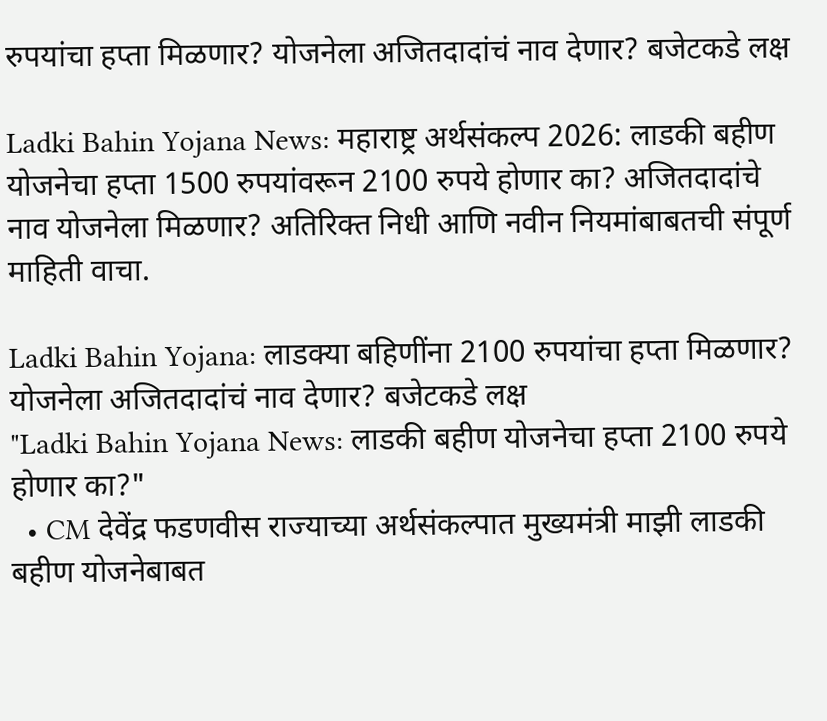रुपयांचा हप्ता मिळणार? योजनेला अजितदादांचं नाव देणार? बजेटकडे लक्ष

Ladki Bahin Yojana News: महाराष्ट्र अर्थसंकल्प 2026: लाडकी बहीण योजनेचा हप्ता 1500 रुपयांवरून 2100 रुपये होणार का? अजितदादांचे नाव योजनेला मिळणार? अतिरिक्त निधी आणि नवीन नियमांबाबतची संपूर्ण माहिती वाचा.

Ladki Bahin Yojana: लाडक्या बहि‍णींना 2100 रुपयांचा हप्ता मिळणार? योजनेला अजितदादांचं नाव देणार? बजेटकडे लक्ष
"Ladki Bahin Yojana News: लाडकी बहीण योजनेचा हप्ता 2100 रुपये होणार का?"
  • CM देवेंद्र फडणवीस राज्याच्या अर्थसंकल्पात मुख्यमंत्री माझी लाडकी बहीण योजनेबाबत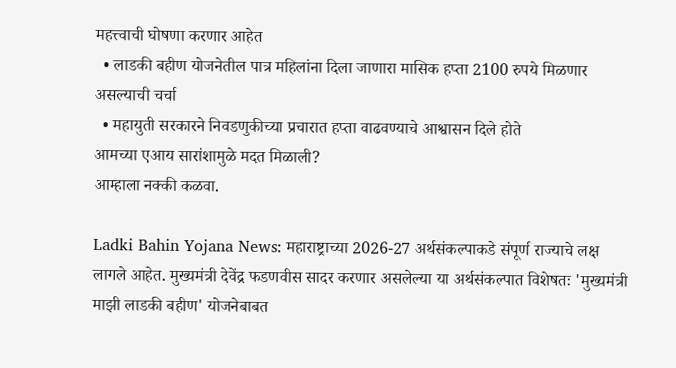महत्त्वाची घोषणा करणार आहेत
  • लाडकी बहीण योजनेतील पात्र महिलांना दिला जाणारा मासिक हप्ता 2100 रुपये मिळणार असल्याची चर्चा
  • महायुती सरकारने निवडणुकीच्या प्रचारात हप्ता वाढवण्याचे आश्वासन दिले होते
आमच्या एआय सारांशामुळे मदत मिळाली?
आम्हाला नक्की कळवा.

Ladki Bahin Yojana News: महाराष्ट्राच्या 2026-27 अर्थसंकल्पाकडे संपूर्ण राज्याचे लक्ष लागले आहेत. मुख्यमंत्री देवेंद्र फडणवीस सादर करणार असलेल्या या अर्थसंकल्पात विशेषतः 'मुख्यमंत्री माझी लाडकी बहीण' योजनेबाबत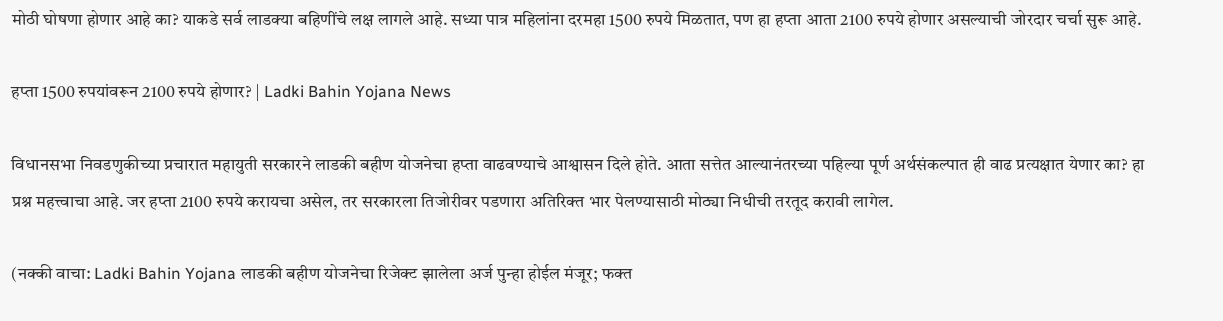मोठी घोषणा होणार आहे का? याकडे सर्व लाडक्या बहिणींचे लक्ष लागले आहे. सध्या पात्र महिलांना दरमहा 1500 रुपये मिळतात, पण हा हप्ता आता 2100 रुपये होणार असल्याची जोरदार चर्चा सुरू आहे.

हप्ता 1500 रुपयांवरून 2100 रुपये होणार? | Ladki Bahin Yojana News

विधानसभा निवडणुकीच्या प्रचारात महायुती सरकारने लाडकी बहीण योजनेचा हप्ता वाढवण्याचे आश्वासन दिले होते. आता सत्तेत आल्यानंतरच्या पहिल्या पूर्ण अर्थसंकल्पात ही वाढ प्रत्यक्षात येणार का? हा प्रश्न महत्त्वाचा आहे. जर हप्ता 2100 रुपये करायचा असेल, तर सरकारला तिजोरीवर पडणारा अतिरिक्त भार पेलण्यासाठी मोठ्या निधीची तरतूद करावी लागेल.

(नक्की वाचा: Ladki Bahin Yojana लाडकी बहीण योजनेचा रिजेक्ट झालेला अर्ज पुन्हा होईल मंजूर; फक्त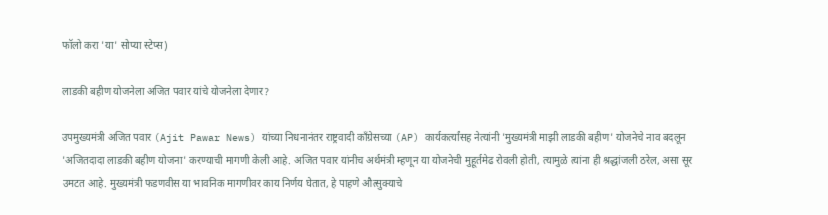फॉलो करा 'या' सोप्या स्टेप्स)

लाडकी बहीण योजनेला अजित पवार यांचे योजनेला देणार?

उपमुख्यमंत्री अजित पवार (Ajit Pawar News) यांच्या निधनानंतर राष्ट्रवादी काँग्रेसच्या (AP) कार्यकर्त्यांसह नेत्यांनी 'मुख्यमंत्री माझी लाडकी बहीण' योजनेचे नाव बदलून 'अजितदादा लाडकी बहीण योजना' करण्याची मागणी केली आहे. अजित पवार यांनीच अर्थमंत्री म्हणून या योजनेची मुहूर्तमेढ रोवली होती, त्यामुळे त्यांना ही श्रद्धांजली ठरेल, असा सूर उमटत आहे. मुख्यमंत्री फडणवीस या भावनिक मागणीवर काय निर्णय घेतात, हे पाहणे औत्सुक्याचे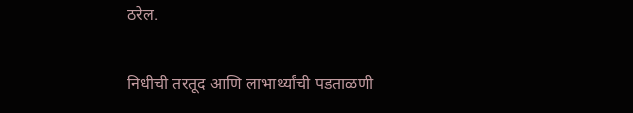ठरेल.

निधीची तरतूद आणि लाभार्थ्यांची पडताळणी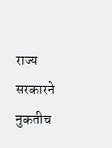राज्य सरकारने नुकतीच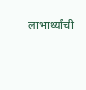लाभार्थ्यांची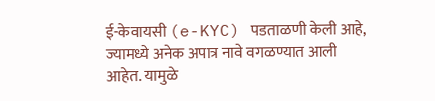ई-केवायसी (e-KYC) पडताळणी केली आहे, ज्यामध्ये अनेक अपात्र नावे वगळण्यात आली आहेत. यामुळे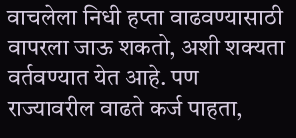वाचलेला निधी हप्ता वाढवण्यासाठी वापरला जाऊ शकतो, अशी शक्यता वर्तवण्यात येत आहे. पण राज्यावरील वाढते कर्ज पाहता,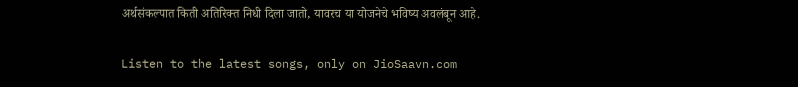अर्थसंकल्पात किती अतिरिक्त निधी दिला जातो, यावरच या योजनेचे भविष्य अवलंबून आहे.

Listen to the latest songs, only on JioSaavn.com